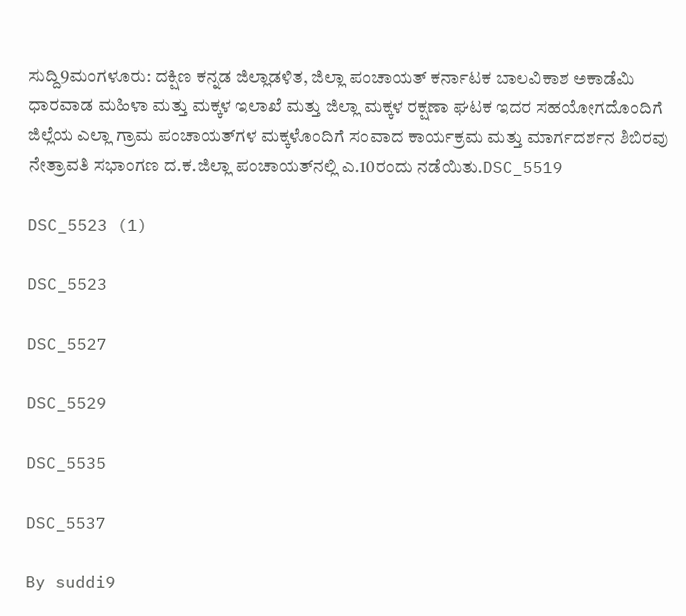ಸುದ್ದಿ9ಮಂಗಳೂರು: ದಕ್ಷಿಣ ಕನ್ನಡ ಜಿಲ್ಲಾಡಳಿತ, ಜಿಲ್ಲಾ ಪಂಚಾಯತ್ ಕರ್ನಾಟಕ ಬಾಲವಿಕಾಶ ಅಕಾಡೆಮಿ ಧಾರವಾಡ ಮಹಿಳಾ ಮತ್ತು ಮಕ್ಕಳ ಇಲಾಖೆ ಮತ್ತು ಜಿಲ್ಲಾ ಮಕ್ಕಳ ರಕ್ಷಣಾ ಘಟಕ ಇದರ ಸಹಯೋಗದೊಂದಿಗೆ ಜಿಲ್ಲೆಯ ಎಲ್ಲಾ ಗ್ರಾಮ ಪಂಚಾಯತ್‍ಗಳ ಮಕ್ಕಳೊಂದಿಗೆ ಸಂವಾದ ಕಾರ್ಯಕ್ರಮ ಮತ್ತು ಮಾರ್ಗದರ್ಶನ ಶಿಬಿರವು ನೇತ್ರಾವತಿ ಸಭಾಂಗಣ ದ.ಕ.ಜಿಲ್ಲಾ ಪಂಚಾಯತ್‍ನಲ್ಲಿ ಎ.10ರಂದು ನಡೆಯಿತು.DSC_5519

DSC_5523 (1)

DSC_5523

DSC_5527

DSC_5529

DSC_5535

DSC_5537

By suddi9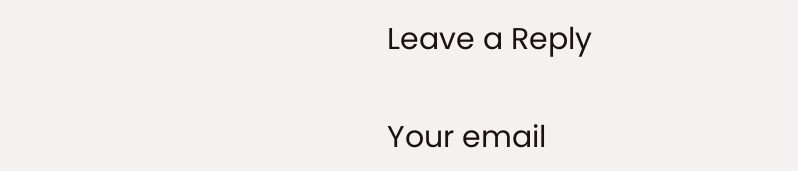Leave a Reply

Your email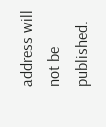address will not be published.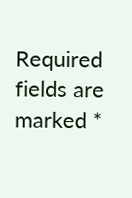Required fields are marked *